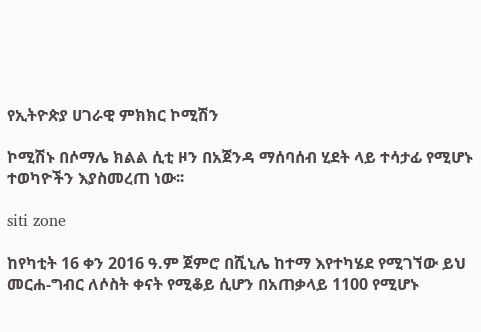የኢትዮጵያ ሀገራዊ ምክክር ኮሚሽን

ኮሚሽኑ በሶማሌ ክልል ሲቲ ዞን በአጀንዳ ማሰባሰብ ሂደት ላይ ተሳታፊ የሚሆኑ ተወካዮችን እያስመረጠ ነው፡፡

siti zone

ከየካቲት 16 ቀን 2016 ዓ.ም ጀምሮ በሺኒሌ ከተማ እየተካሄደ የሚገኘው ይህ መርሐ-ግብር ለሶስት ቀናት የሚቆይ ሲሆን በአጠቃላይ 1100 የሚሆኑ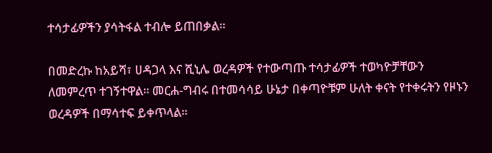ተሳታፊዎችን ያሳትፋል ተብሎ ይጠበቃል፡፡

በመድረኩ ከአይሻ፣ ሀዳጋላ እና ሺኒሌ ወረዳዎች የተውጣጡ ተሳታፊዎች ተወካዮቻቸውን ለመምረጥ ተገኝተዋል፡፡ መርሐ-ግብሩ በተመሳሳይ ሁኔታ በቀጣዮቹም ሁለት ቀናት የተቀሩትን የዞኑን ወረዳዎች በማሳተፍ ይቀጥላል፡፡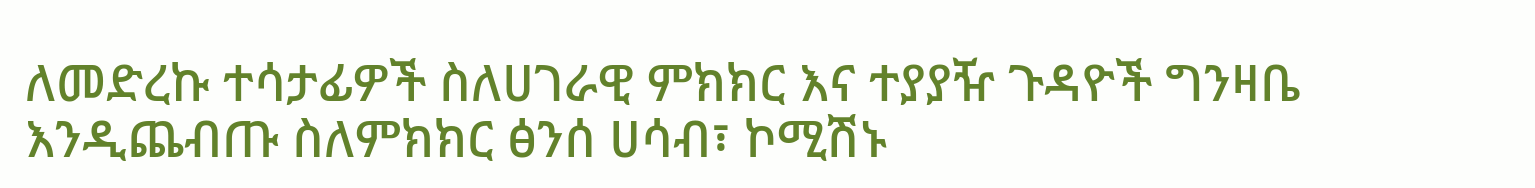ለመድረኩ ተሳታፊዎች ስለሀገራዊ ምክክር እና ተያያዥ ጉዳዮች ግንዛቤ እንዲጨብጡ ስለምክክር ፅንሰ ሀሳብ፣ ኮሚሽኑ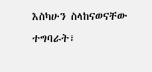እስካሁን ስላከናወናቸው ተግባራት፣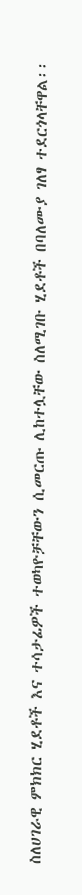ስለሀገራዊ ምክክር ሂደቶች እና ተሳታፊዎች ተወካዮቻቸውን ሲመርጡ ሊከተሏቸው ስለሚገቡ ሂደቶች በባለሙያ ገለፃ ተደርጎላቸዋል፡፡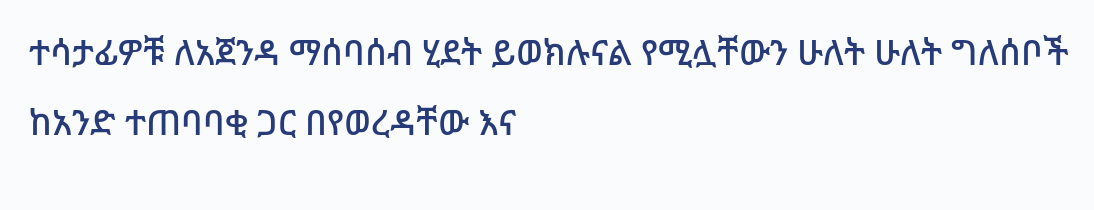ተሳታፊዎቹ ለአጀንዳ ማሰባሰብ ሂደት ይወክሉናል የሚሏቸውን ሁለት ሁለት ግለሰቦች ከአንድ ተጠባባቂ ጋር በየወረዳቸው እና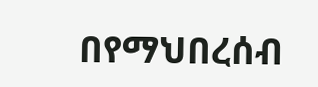በየማህበረሰብ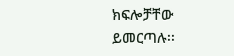ክፍሎቻቸው ይመርጣሉ፡፡